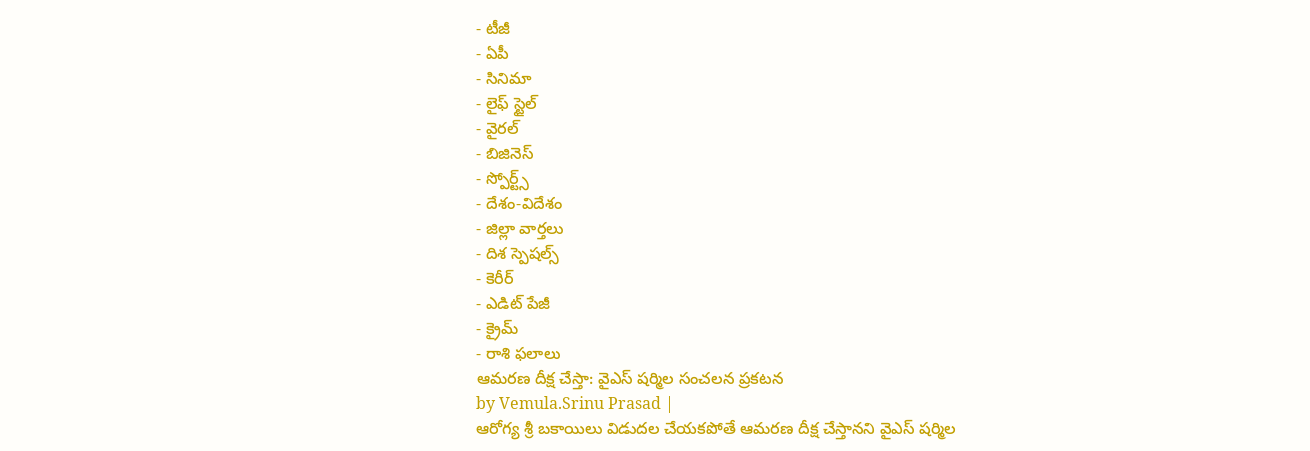- టీజీ
- ఏపీ
- సినిమా
- లైఫ్ స్టైల్
- వైరల్
- బిజినెస్
- స్పోర్ట్స్
- దేశం-విదేశం
- జిల్లా వార్తలు
- దిశ స్పెషల్స్
- కెరీర్
- ఎడిట్ పేజీ
- క్రైమ్
- రాశి ఫలాలు
ఆమరణ దీక్ష చేస్తా: వైఎస్ షర్మిల సంచలన ప్రకటన
by Vemula.Srinu Prasad |
ఆరోగ్య శ్రీ బకాయిలు విడుదల చేయకపోతే ఆమరణ దీక్ష చేస్తానని వైఎస్ షర్మిల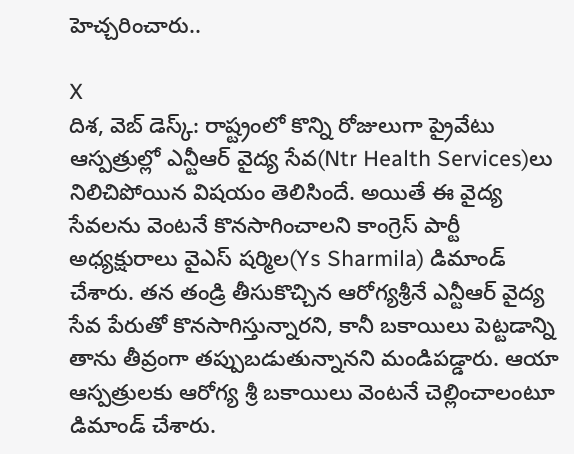హెచ్చరించారు..

X
దిశ, వెబ్ డెస్క్: రాష్ట్రంలో కొన్ని రోజులుగా ప్రైవేటు ఆస్పత్రుల్లో ఎన్టీఆర్ వైద్య సేవ(Ntr Health Services)లు నిలిచిపోయిన విషయం తెలిసిందే. అయితే ఈ వైద్య సేవలను వెంటనే కొనసాగించాలని కాంగ్రెస్ పార్టీ అధ్యక్షురాలు వైఎస్ షర్మిల(Ys Sharmila) డిమాండ్ చేశారు. తన తండ్రి తీసుకొచ్చిన ఆరోగ్యశ్రీనే ఎన్టీఆర్ వైద్య సేవ పేరుతో కొనసాగిస్తున్నారని, కానీ బకాయిలు పెట్టడాన్ని తాను తీవ్రంగా తప్పుబడుతున్నానని మండిపడ్డారు. ఆయా ఆస్పత్రులకు ఆరోగ్య శ్రీ బకాయిలు వెంటనే చెల్లించాలంటూ డిమాండ్ చేశారు.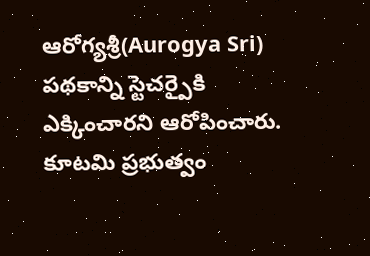ఆరోగ్యశ్రీ(Aurogya Sri) పథకాన్ని స్టెచర్పైకి ఎక్కించారని ఆరోపించారు. కూటమి ప్రభుత్వం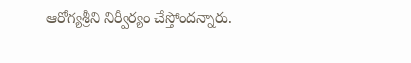ఆరోగ్యశ్రీని నిర్వీర్యం చేస్తోందన్నారు.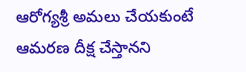ఆరోగ్యశ్రీ అమలు చేయకుంటే ఆమరణ దీక్ష చేస్తానని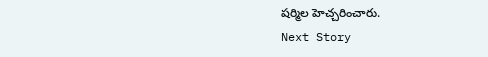షర్మిల హెచ్చరించారు.
Next Story